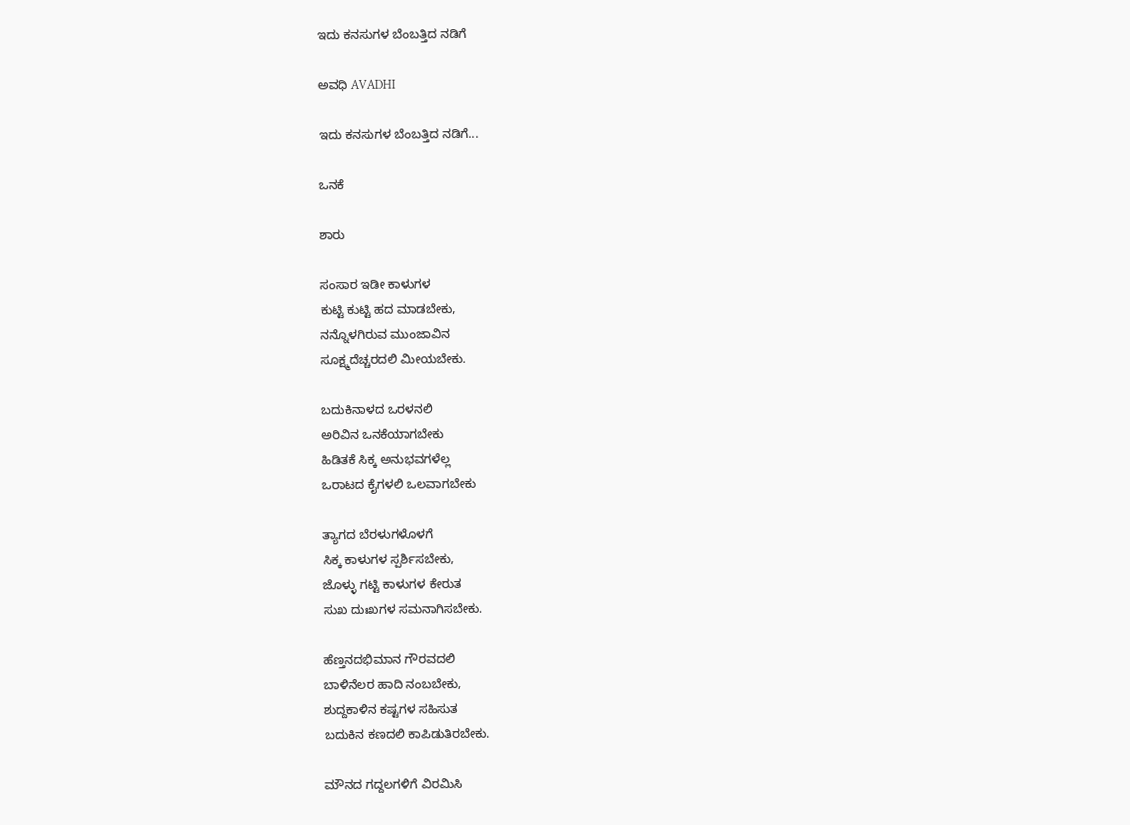ಇದು ಕನಸುಗಳ ಬೆಂಬತ್ತಿದ ನಡಿಗೆ‍

ಅವಧಿ AVADHI

ಇದು ಕನಸುಗಳ ಬೆಂಬತ್ತಿದ ನಡಿಗೆ...

ಒನಕೆ

ಶಾರು

ಸಂಸಾರ ಇಡೀ ಕಾಳುಗಳ
ಕುಟ್ಟಿ ಕುಟ್ಟಿ ಹದ ಮಾಡಬೇಕು,
ನನ್ನೊಳಗಿರುವ ಮುಂಜಾವಿನ
ಸೂಕ್ಷ್ಮದೆಚ್ಚರದಲಿ ಮೀಯಬೇಕು.

ಬದುಕಿನಾಳದ ಒರಳನಲಿ
ಅರಿವಿನ ಒನಕೆಯಾಗಬೇಕು
ಹಿಡಿತಕೆ ಸಿಕ್ಕ ಅನುಭವಗಳೆಲ್ಲ
ಒರಾಟದ ಕೈಗಳಲಿ ಒಲವಾಗಬೇಕು

ತ್ಯಾಗದ ಬೆರಳುಗಳೊಳಗೆ
ಸಿಕ್ಕ ಕಾಳುಗಳ ಸ್ಪರ್ಶಿಸಬೇಕು,
ಜೊಳ್ಳು ಗಟ್ಟಿ ಕಾಳುಗಳ ಕೇರುತ
ಸುಖ ದುಃಖಗಳ ಸಮನಾಗಿಸಬೇಕು.

ಹೆಣ್ತನದಭಿಮಾನ ಗೌರವದಲಿ
ಬಾಳಿನೆಲರ ಹಾದಿ ನಂಬಬೇಕು,
ಶುದ್ದಕಾಳಿನ ಕಷ್ಟಗಳ ಸಹಿಸುತ
ಬದುಕಿನ ಕಣದಲಿ ಕಾಪಿಡುತಿರಬೇಕು.

ಮೌನದ ಗದ್ದಲಗಳಿಗೆ ವಿರಮಿಸಿ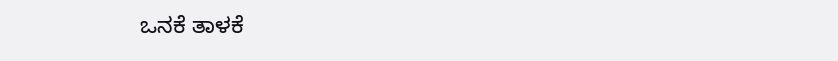ಒನಕೆ ತಾಳಕೆ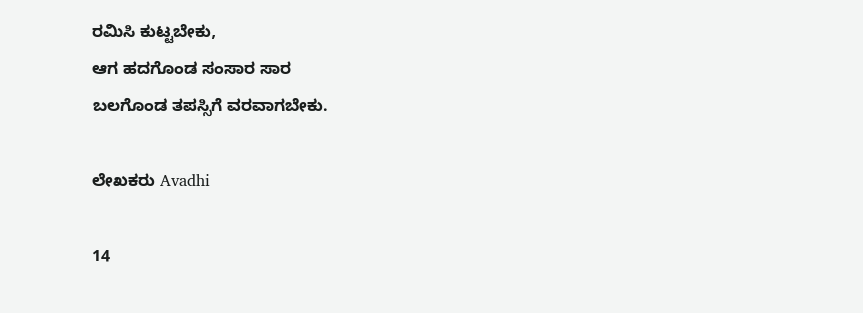ರಮಿಸಿ ಕುಟ್ಟಬೇಕು,
ಆಗ ಹದಗೊಂಡ ಸಂಸಾರ ಸಾರ
ಬಲಗೊಂಡ ತಪಸ್ಸಿಗೆ ವರವಾಗಬೇಕು.

ಲೇಖಕರು Avadhi

14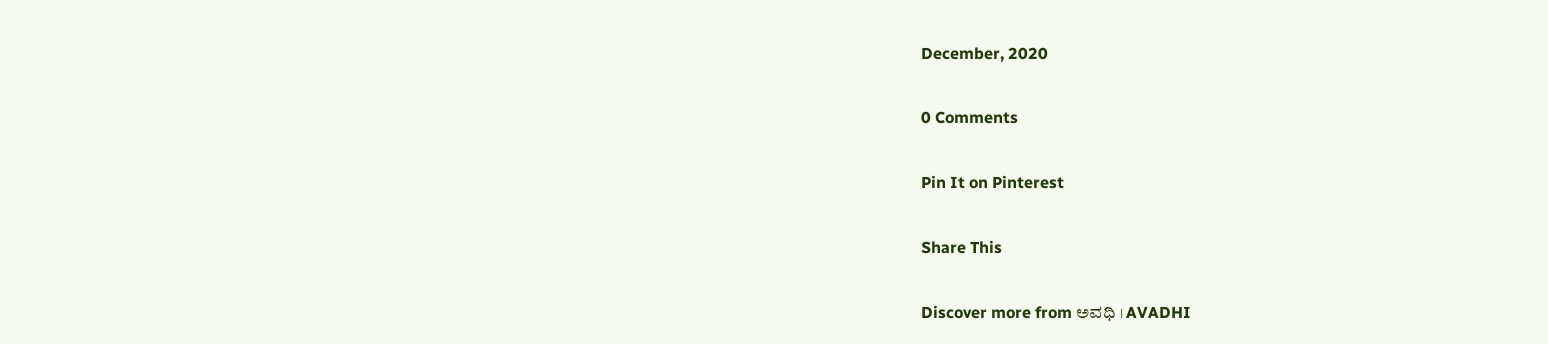December, 2020

0 Comments

Pin It on Pinterest

Share This

Discover more from ಅವಧಿ । AVADHI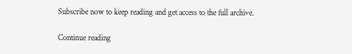Subscribe now to keep reading and get access to the full archive.

Continue reading